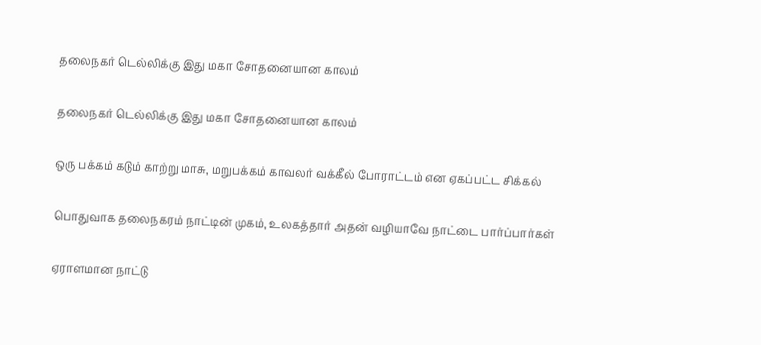தலைநகர் டெல்லிக்கு இது மகா சோதனையான காலம்

தலைநகர் டெல்லிக்கு இது மகா சோதனையான காலம்

ஒரு பக்கம் கடும் காற்று மாசு, மறுபக்கம் காவலர் வக்கீல் போராட்டம் என ஏகப்பட்ட சிக்கல்

பொதுவாக தலைநகரம் நாட்டின் முகம், உலகத்தார் அதன் வழியாவே நாட்டை பார்ப்பார்கள்

ஏராளமான நாட்டு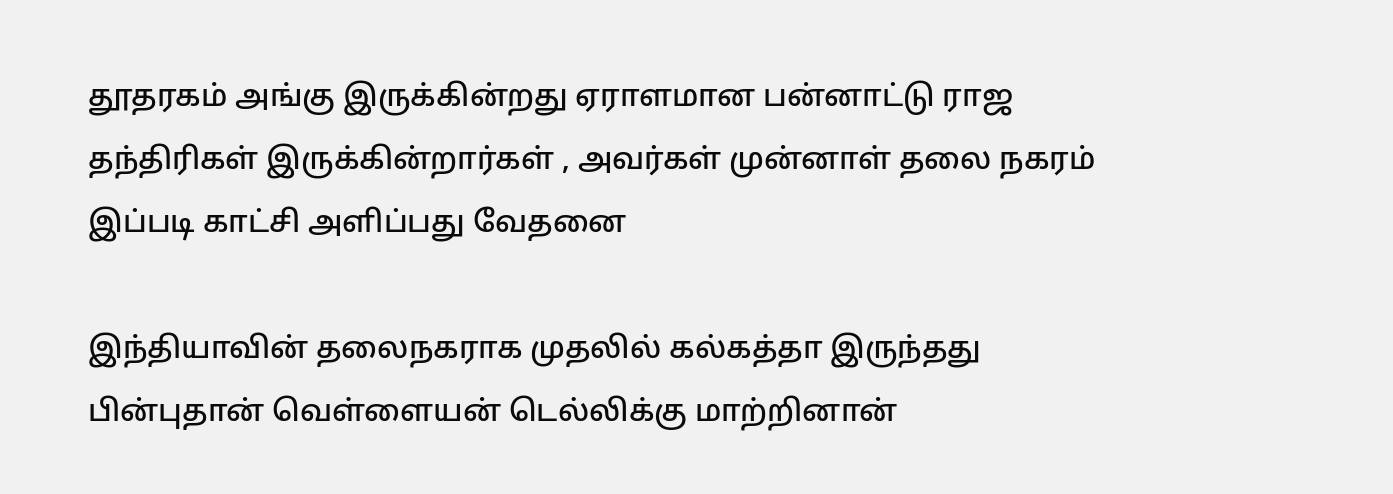தூதரகம் அங்கு இருக்கின்றது ஏராளமான பன்னாட்டு ராஜ தந்திரிகள் இருக்கின்றார்கள் , அவர்கள் முன்னாள் தலை நகரம் இப்படி காட்சி அளிப்பது வேதனை

இந்தியாவின் தலைநகராக முதலில் கல்கத்தா இருந்தது பின்புதான் வெள்ளையன் டெல்லிக்கு மாற்றினான்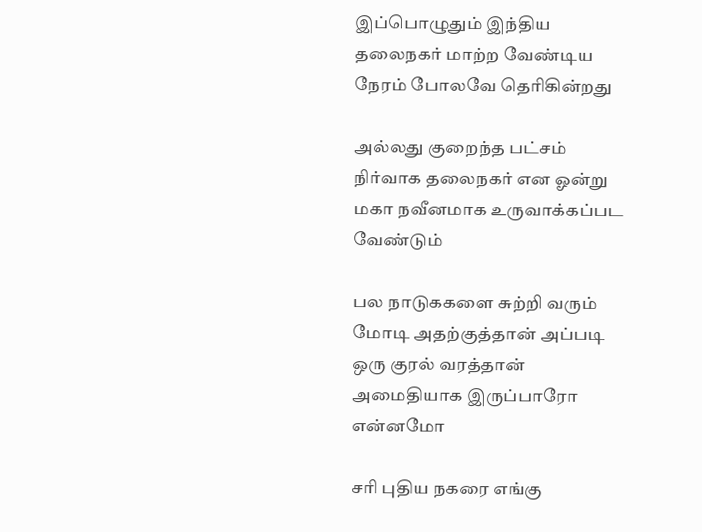இப்பொழுதும் இந்திய தலைநகர் மாற்ற வேண்டிய நேரம் போலவே தெரிகின்றது

அல்லது குறைந்த பட்சம் நிர்வாக தலைநகர் என ஓன்று மகா நவீனமாக உருவாக்கப்பட வேண்டும்

பல நாடுககளை சுற்றி வரும் மோடி அதற்குத்தான் அப்படி ஒரு குரல் வரத்தான் அமைதியாக இருப்பாரோ என்னமோ

சரி புதிய நகரை எங்கு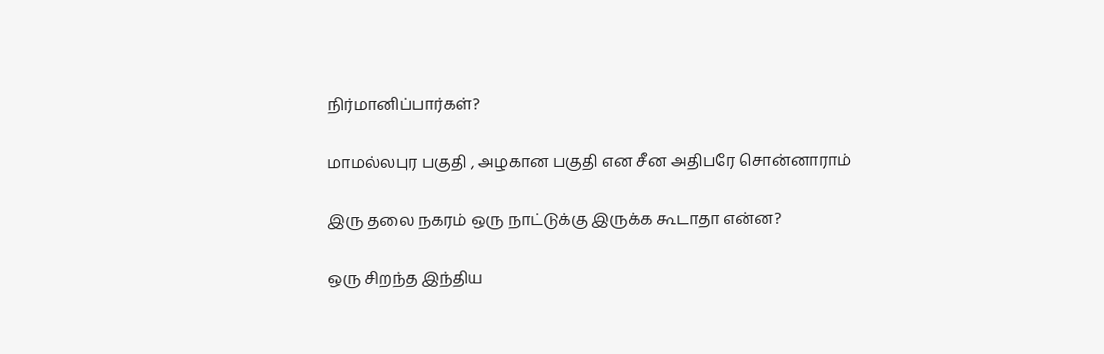நிர்மானிப்பார்கள்?

மாமல்லபுர பகுதி , அழகான பகுதி என சீன அதிபரே சொன்னாராம்

இரு தலை நகரம் ஒரு நாட்டுக்கு இருக்க கூடாதா என்ன?

ஒரு சிறந்த இந்திய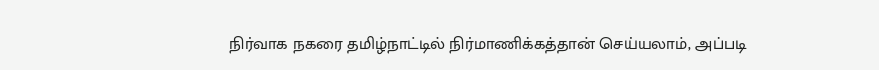நிர்வாக நகரை தமிழ்நாட்டில் நிர்மாணிக்கத்தான் செய்யலாம், அப்படி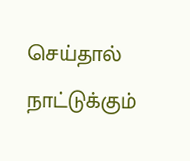செய்தால் நாட்டுக்கும்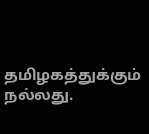தமிழகத்துக்கும் நல்லது.